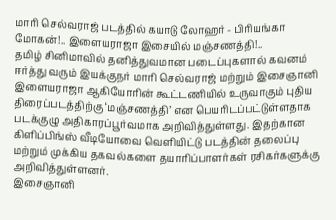மாரி செல்வராஜ் படத்தில் கயாடு லோஹர் - பிரியங்கா மோகன்!.. இளையராஜா இசையில் மஞ்சணத்தி!..
தமிழ் சினிமாவில் தனித்துவமான படைப்புகளால் கவனம் ஈர்த்து வரும் இயக்குநர் மாரி செல்வராஜ் மற்றும் இசைஞானி இளையராஜா ஆகியோரின் கூட்டணியில் உருவாகும் புதிய திரைப்படத்திற்கு ‘மஞ்சணத்தி’ என பெயரிடப்பட்டுள்ளதாக படக்குழு அதிகாரப்பூர்வமாக அறிவித்துள்ளது. இதற்கான கிளிப்பிங்ஸ் வீடியோவை வெளியிட்டு படத்தின் தலைப்பு மற்றும் முக்கிய தகவல்களை தயாரிப்பாளர்கள் ரசிகர்களுக்கு அறிவித்துள்ளனர்.
இசைஞானி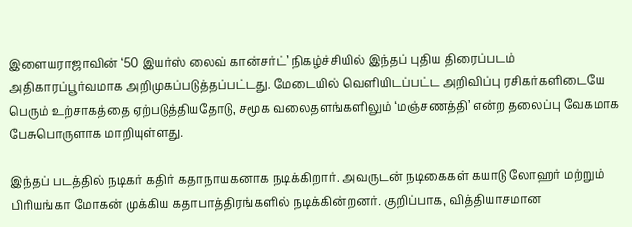இளையராஜாவின் ‘50 இயர்ஸ் லைவ் கான்சர்ட்’ நிகழ்ச்சியில் இந்தப் புதிய திரைப்படம் அதிகாரப்பூர்வமாக அறிமுகப்படுத்தப்பட்டது. மேடையில் வெளியிடப்பட்ட அறிவிப்பு ரசிகர்களிடையே பெரும் உற்சாகத்தை ஏற்படுத்தியதோடு, சமூக வலைதளங்களிலும் ‘மஞ்சணத்தி’ என்ற தலைப்பு வேகமாக பேசுபொருளாக மாறியுள்ளது.

இந்தப் படத்தில் நடிகர் கதிர் கதாநாயகனாக நடிக்கிறார். அவருடன் நடிகைகள் கயாடு லோஹர் மற்றும் பிரியங்கா மோகன் முக்கிய கதாபாத்திரங்களில் நடிக்கின்றனர். குறிப்பாக, வித்தியாசமான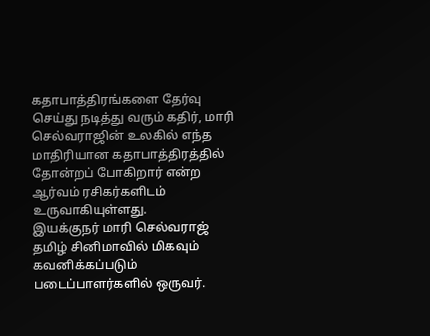கதாபாத்திரங்களை தேர்வு செய்து நடித்து வரும் கதிர், மாரி செல்வராஜின் உலகில் எந்த மாதிரியான கதாபாத்திரத்தில் தோன்றப் போகிறார் என்ற ஆர்வம் ரசிகர்களிடம் உருவாகியுள்ளது.
இயக்குநர் மாரி செல்வராஜ் தமிழ் சினிமாவில் மிகவும் கவனிக்கப்படும் படைப்பாளர்களில் ஒருவர்.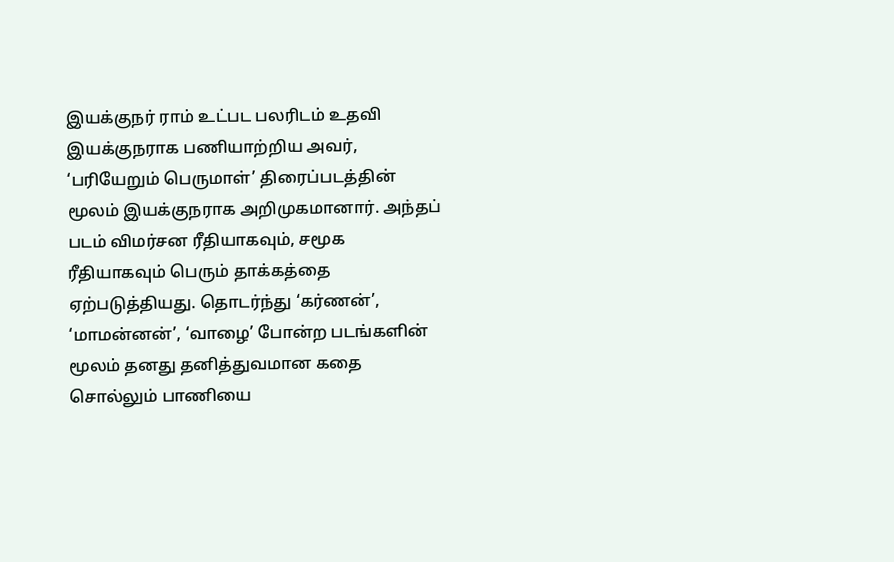இயக்குநர் ராம் உட்பட பலரிடம் உதவி இயக்குநராக பணியாற்றிய அவர், ‘பரியேறும் பெருமாள்’ திரைப்படத்தின் மூலம் இயக்குநராக அறிமுகமானார். அந்தப் படம் விமர்சன ரீதியாகவும், சமூக ரீதியாகவும் பெரும் தாக்கத்தை ஏற்படுத்தியது. தொடர்ந்து ‘கர்ணன்’, ‘மாமன்னன்’, ‘வாழை’ போன்ற படங்களின் மூலம் தனது தனித்துவமான கதை சொல்லும் பாணியை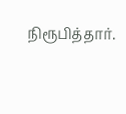நிரூபித்தார்.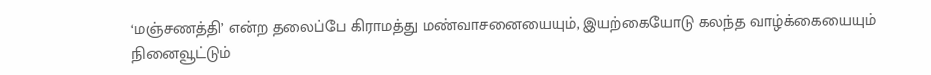‘மஞ்சணத்தி’ என்ற தலைப்பே கிராமத்து மண்வாசனையையும், இயற்கையோடு கலந்த வாழ்க்கையையும் நினைவூட்டும்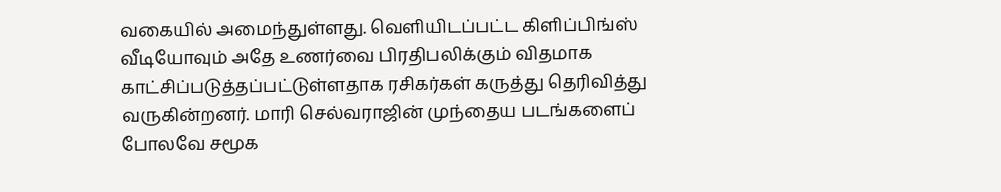வகையில் அமைந்துள்ளது. வெளியிடப்பட்ட கிளிப்பிங்ஸ் வீடியோவும் அதே உணர்வை பிரதிபலிக்கும் விதமாக காட்சிப்படுத்தப்பட்டுள்ளதாக ரசிகர்கள் கருத்து தெரிவித்து வருகின்றனர். மாரி செல்வராஜின் முந்தைய படங்களைப் போலவே சமூக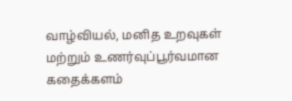வாழ்வியல், மனித உறவுகள் மற்றும் உணர்வுப்பூர்வமான கதைக்களம்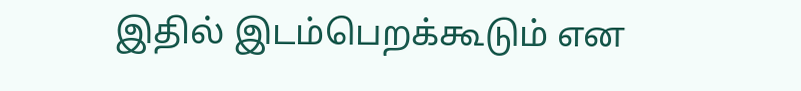இதில் இடம்பெறக்கூடும் என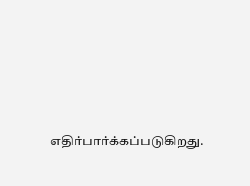எதிர்பார்க்கப்படுகிறது.